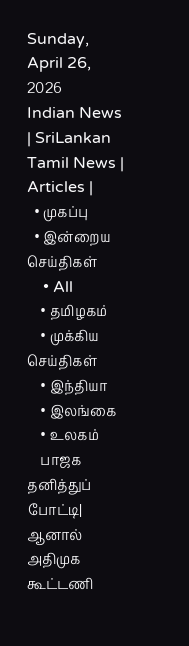Sunday, April 26, 2026
Indian News | SriLankan Tamil News | Articles |
  • முகப்பு
  • இன்றைய செய்திகள்
    • All
    • தமிழகம்
    • முக்கிய செய்திகள்
    • இந்தியா
    • இலங்கை
    • உலகம்
    பாஜக தனித்துப் போட்டி| ஆனால் அதிமுக கூட்டணி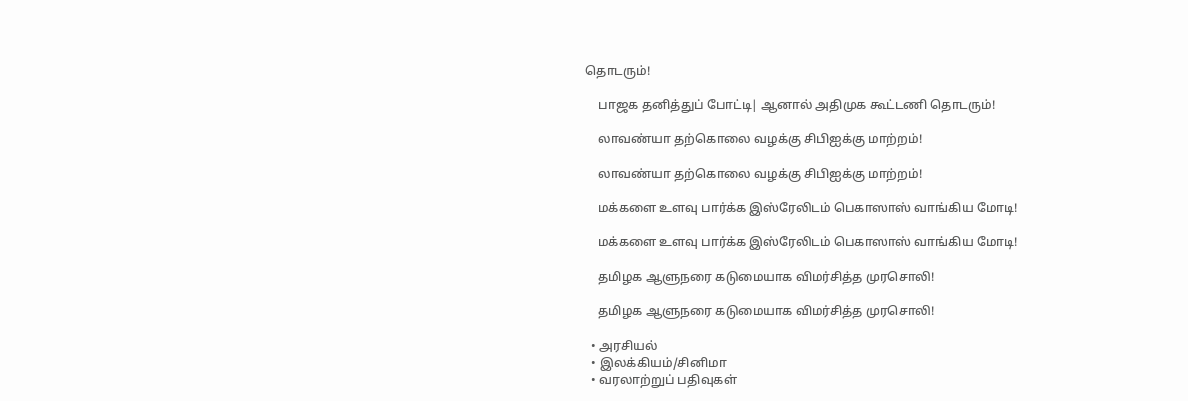தொடரும்!

    பாஜக தனித்துப் போட்டி| ஆனால் அதிமுக கூட்டணி தொடரும்!

    லாவண்யா தற்கொலை வழக்கு சிபிஐக்கு மாற்றம்!

    லாவண்யா தற்கொலை வழக்கு சிபிஐக்கு மாற்றம்!

    மக்களை உளவு பார்க்க இஸ்ரேலிடம் பெகாஸாஸ் வாங்கிய மோடி!

    மக்களை உளவு பார்க்க இஸ்ரேலிடம் பெகாஸாஸ் வாங்கிய மோடி!

    தமிழக ஆளுநரை கடுமையாக விமர்சித்த முரசொலி!

    தமிழக ஆளுநரை கடுமையாக விமர்சித்த முரசொலி!

  • அரசியல்
  • இலக்கியம்/சினிமா
  • வரலாற்றுப் பதிவுகள்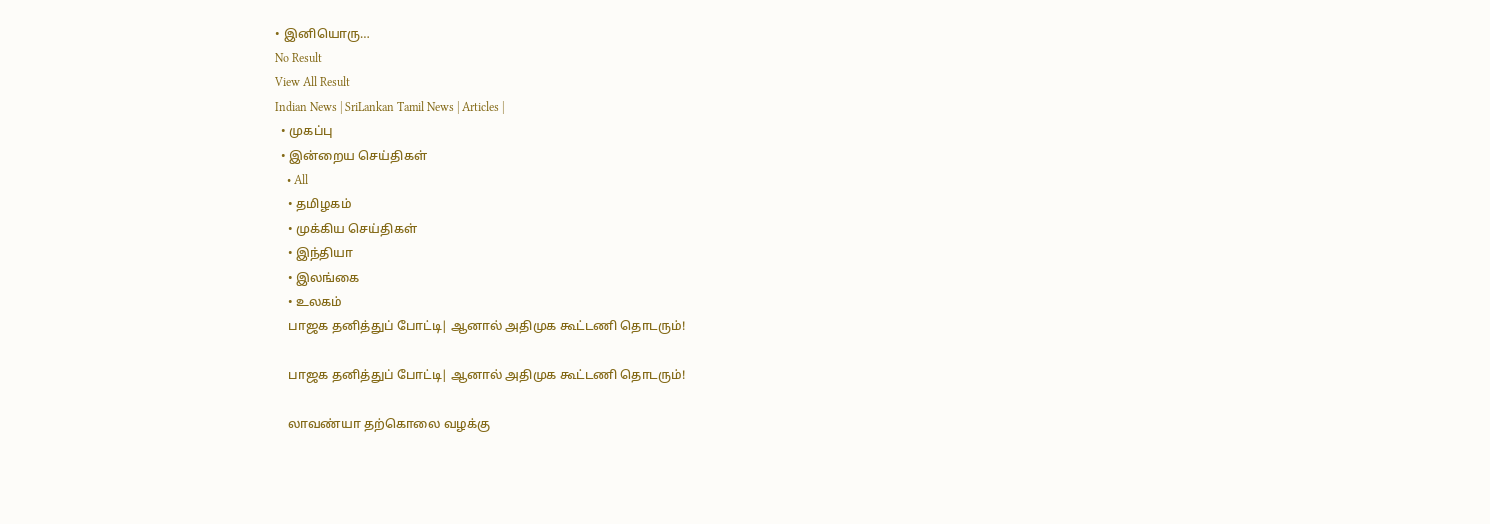• இனியொரு…
No Result
View All Result
Indian News | SriLankan Tamil News | Articles |
  • முகப்பு
  • இன்றைய செய்திகள்
    • All
    • தமிழகம்
    • முக்கிய செய்திகள்
    • இந்தியா
    • இலங்கை
    • உலகம்
    பாஜக தனித்துப் போட்டி| ஆனால் அதிமுக கூட்டணி தொடரும்!

    பாஜக தனித்துப் போட்டி| ஆனால் அதிமுக கூட்டணி தொடரும்!

    லாவண்யா தற்கொலை வழக்கு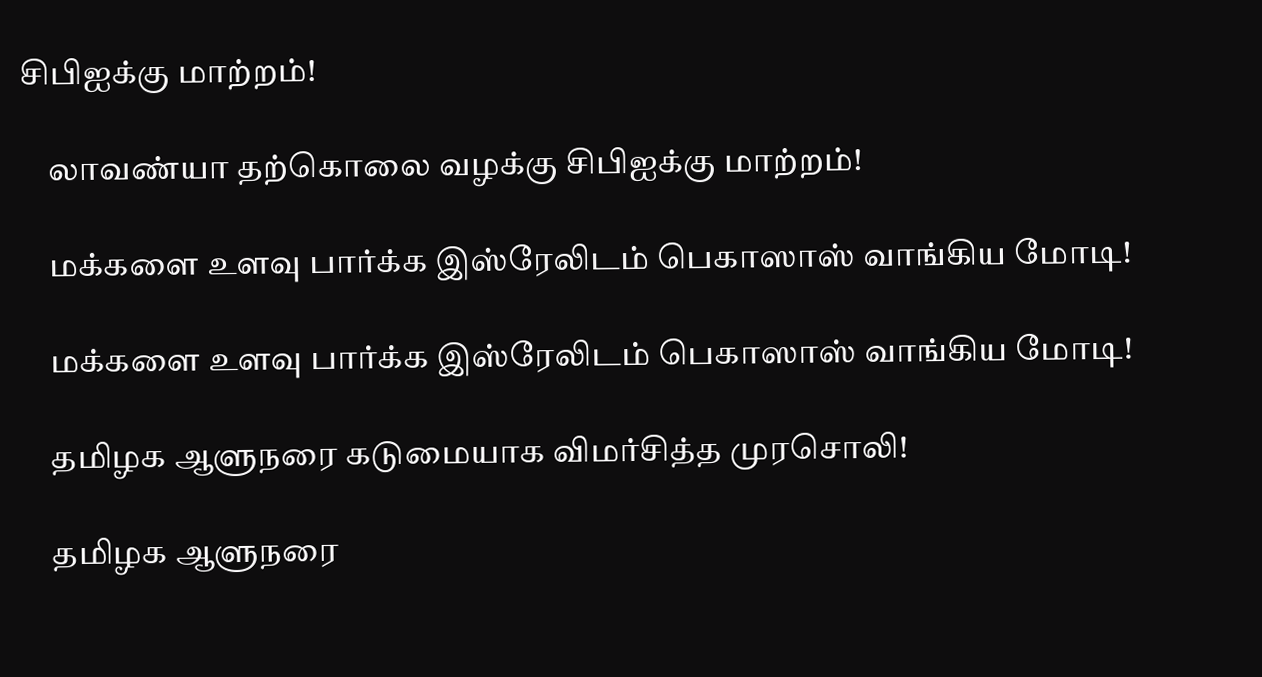சிபிஐக்கு மாற்றம்!

    லாவண்யா தற்கொலை வழக்கு சிபிஐக்கு மாற்றம்!

    மக்களை உளவு பார்க்க இஸ்ரேலிடம் பெகாஸாஸ் வாங்கிய மோடி!

    மக்களை உளவு பார்க்க இஸ்ரேலிடம் பெகாஸாஸ் வாங்கிய மோடி!

    தமிழக ஆளுநரை கடுமையாக விமர்சித்த முரசொலி!

    தமிழக ஆளுநரை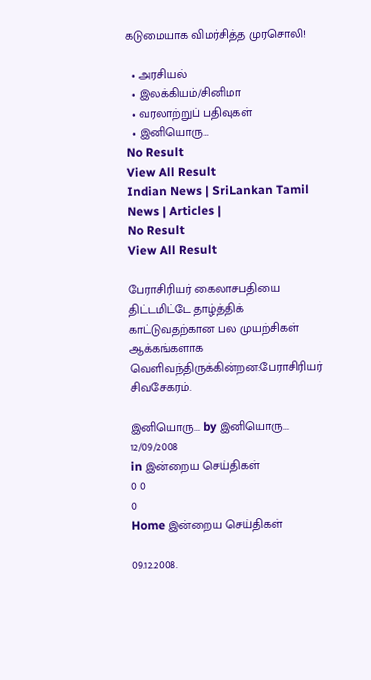கடுமையாக விமர்சித்த முரசொலி!

  • அரசியல்
  • இலக்கியம்/சினிமா
  • வரலாற்றுப் பதிவுகள்
  • இனியொரு…
No Result
View All Result
Indian News | SriLankan Tamil News | Articles |
No Result
View All Result

பேராசிரியர் கைலாசபதியை திட்டமிட்டே தாழ்த்திக் காட்டுவதற்கான பல முயற்சிகள் ஆக்கங்களாக வெளிவந்திருக்கின்றன:பேராசிரியர் சிவசேகரம்.

இனியொரு... by இனியொரு...
12/09/2008
in இன்றைய செய்திகள்
0 0
0
Home இன்றைய செய்திகள்

09.12.2008.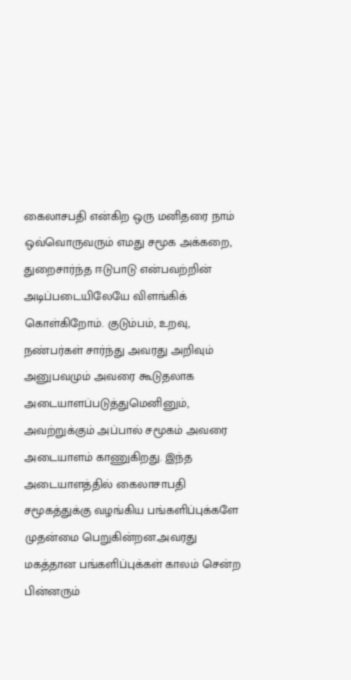கைலாசபதி என்கிற ஒரு மனிதரை நாம் ஒவ்வொருவரும் எமது சமூக அக்கறை, துறைசார்ந்த ஈடுபாடு என்பவற்றின் அடிப்படையிலேயே விளங்கிக் கொள்கிறோம். குடும்பம், உறவு, நண்பர்கள் சார்ந்து அவரது அறிவும் அனுபவமும் அவரை கூடுதலாக அடையாளப்படுத்துமெனினும், அவற்றுக்கும் அப்பால் சமூகம் அவரை அடையாளம் காணுகிறது. இந்த அடையாளத்தில் கைலாசாபதி சமூகத்துக்கு வழங்கிய பங்களிப்புக்களே முதன்மை பெறுகின்றன.அவரது மகத்தான பங்களிப்புக்கள் காலம் சென்ற பின்னரும்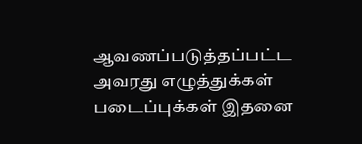ஆவணப்படுத்தப்பட்ட அவரது எழுத்துக்கள் படைப்புக்கள் இதனை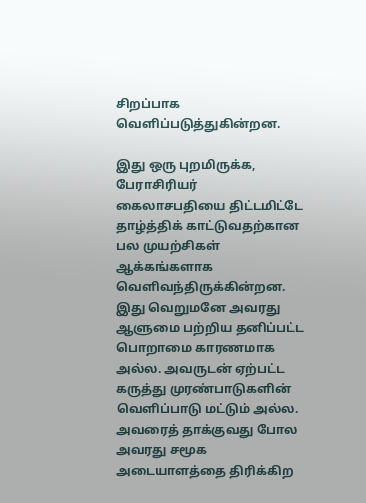சிறப்பாக வெளிப்படுத்துகின்றன.

இது ஒரு புறமிருக்க, பேராசிரியர் கைலாசபதியை திட்டமிட்டே தாழ்த்திக் காட்டுவதற்கான பல முயற்சிகள் ஆக்கங்களாக வெளிவந்திருக்கின்றன. இது வெறுமனே அவரது ஆளுமை பற்றிய தனிப்பட்ட பொறாமை காரணமாக அல்ல. அவருடன் ஏற்பட்ட கருத்து முரண்பாடுகளின் வெளிப்பாடு மட்டும் அல்ல. அவரைத் தாக்குவது போல அவரது சமூக அடையாளத்தை திரிக்கிற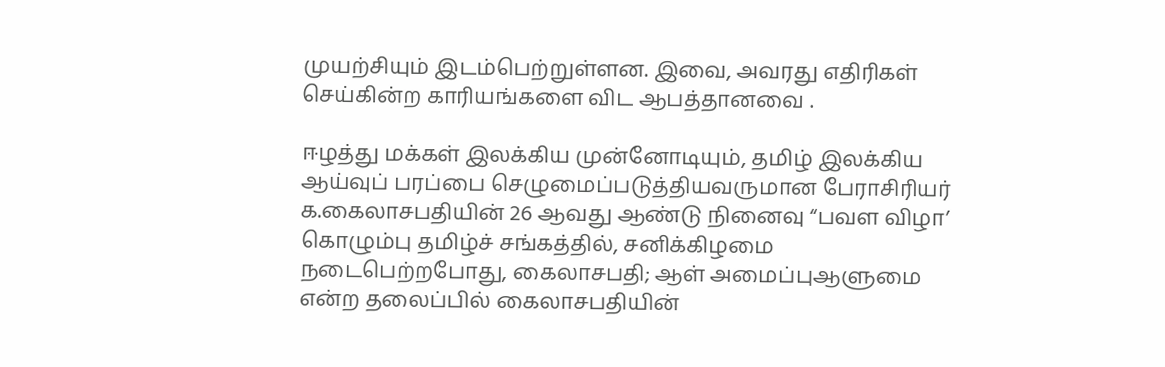முயற்சியும் இடம்பெற்றுள்ளன. இவை, அவரது எதிரிகள் செய்கின்ற காரியங்களை விட ஆபத்தானவை .

ஈழத்து மக்கள் இலக்கிய முன்னோடியும், தமிழ் இலக்கிய ஆய்வுப் பரப்பை செழுமைப்படுத்தியவருமான பேராசிரியர் க.கைலாசபதியின் 26 ஆவது ஆண்டு நினைவு “பவள விழா’ கொழும்பு தமிழ்ச் சங்கத்தில், சனிக்கிழமை நடைபெற்றபோது, கைலாசபதி; ஆள் அமைப்புஆளுமை என்ற தலைப்பில் கைலாசபதியின்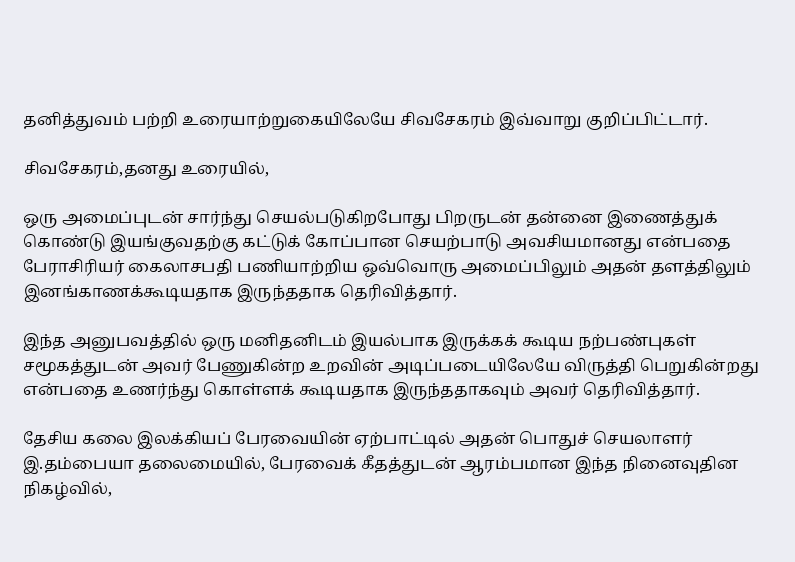தனித்துவம் பற்றி உரையாற்றுகையிலேயே சிவசேகரம் இவ்வாறு குறிப்பிட்டார்.

சிவசேகரம்,தனது உரையில்,

ஒரு அமைப்புடன் சார்ந்து செயல்படுகிறபோது பிறருடன் தன்னை இணைத்துக் கொண்டு இயங்குவதற்கு கட்டுக் கோப்பான செயற்பாடு அவசியமானது என்பதை பேராசிரியர் கைலாசபதி பணியாற்றிய ஒவ்வொரு அமைப்பிலும் அதன் தளத்திலும் இனங்காணக்கூடியதாக இருந்ததாக தெரிவித்தார்.

இந்த அனுபவத்தில் ஒரு மனிதனிடம் இயல்பாக இருக்கக் கூடிய நற்பண்புகள் சமூகத்துடன் அவர் பேணுகின்ற உறவின் அடிப்படையிலேயே விருத்தி பெறுகின்றது என்பதை உணர்ந்து கொள்ளக் கூடியதாக இருந்ததாகவும் அவர் தெரிவித்தார்.

தேசிய கலை இலக்கியப் பேரவையின் ஏற்பாட்டில் அதன் பொதுச் செயலாளர் இ.தம்பையா தலைமையில், பேரவைக் கீதத்துடன் ஆரம்பமான இந்த நினைவுதின நிகழ்வில்,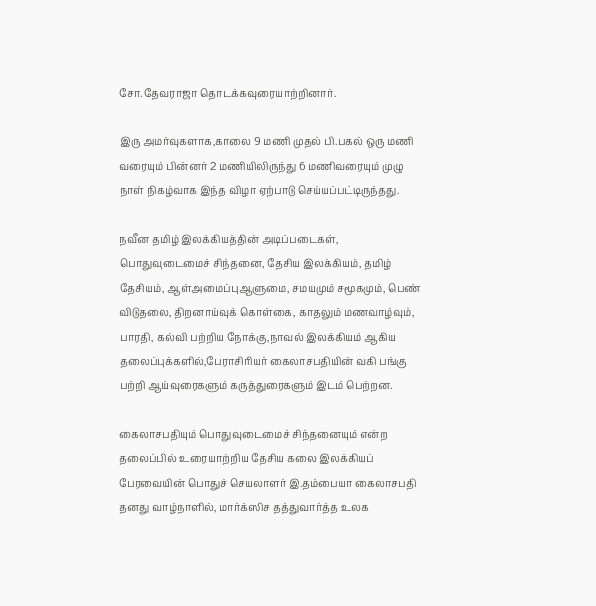சோ.தேவராஜா தொடக்கவுரையாற்றினார்.

இரு அமர்வுகளாக,காலை 9 மணி முதல் பி.பகல் ஒரு மணி வரையும் பின்னர் 2 மணியிலிருந்து 6 மணிவரையும் முழு நாள் நிகழ்வாக இந்த விழா ஏற்பாடு செய்யப்பட்டிருந்தது.

நவீன தமிழ் இலக்கியத்தின் அடிப்படைகள், பொதுவுடைமைச் சிந்தனை, தேசிய இலக்கியம், தமிழ் தேசியம், ஆள்அமைப்புஆளுமை, சமயமும் சமூகமும், பெண் விடுதலை, திறனாய்வுக் கொள்கை, காதலும் மணவாழ்வும், பாரதி, கல்வி பற்றிய நோக்கு,நாவல் இலக்கியம் ஆகிய தலைப்புக்களில்,பேராசிரியர் கைலாசபதியின் வகி பங்கு பற்றி ஆய்வுரைகளும் கருத்துரைகளும் இடம் பெற்றன.

கைலாசபதியும் பொதுவுடைமைச் சிந்தனையும் என்ற தலைப்பில் உரையாற்றிய தேசிய கலை இலக்கியப் பேரவையின் பொதுச் செயலாளர் இ.தம்பையா கைலாசபதி தனது வாழ்நாளில், மார்க்ஸிச தத்துவார்த்த உலக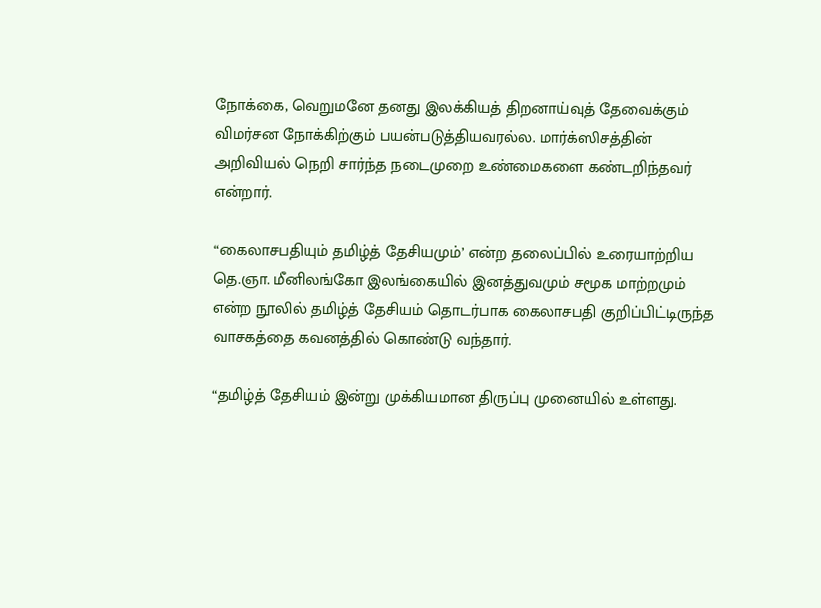நோக்கை, வெறுமனே தனது இலக்கியத் திறனாய்வுத் தேவைக்கும் விமர்சன நோக்கிற்கும் பயன்படுத்தியவரல்ல. மார்க்ஸிசத்தின் அறிவியல் நெறி சார்ந்த நடைமுறை உண்மைகளை கண்டறிந்தவர் என்றார்.

“கைலாசபதியும் தமிழ்த் தேசியமும்’ என்ற தலைப்பில் உரையாற்றிய தெ.ஞா. மீனிலங்கோ இலங்கையில் இனத்துவமும் சமூக மாற்றமும் என்ற நூலில் தமிழ்த் தேசியம் தொடர்பாக கைலாசபதி குறிப்பிட்டிருந்த வாசகத்தை கவனத்தில் கொண்டு வந்தார்.

“தமிழ்த் தேசியம் இன்று முக்கியமான திருப்பு முனையில் உள்ளது.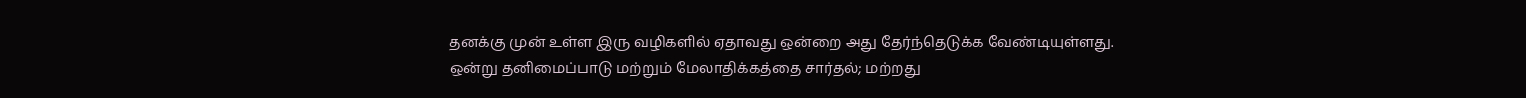தனக்கு முன் உள்ள இரு வழிகளில் ஏதாவது ஒன்றை அது தேர்ந்தெடுக்க வேண்டியுள்ளது. ஒன்று தனிமைப்பாடு மற்றும் மேலாதிக்கத்தை சார்தல்; மற்றது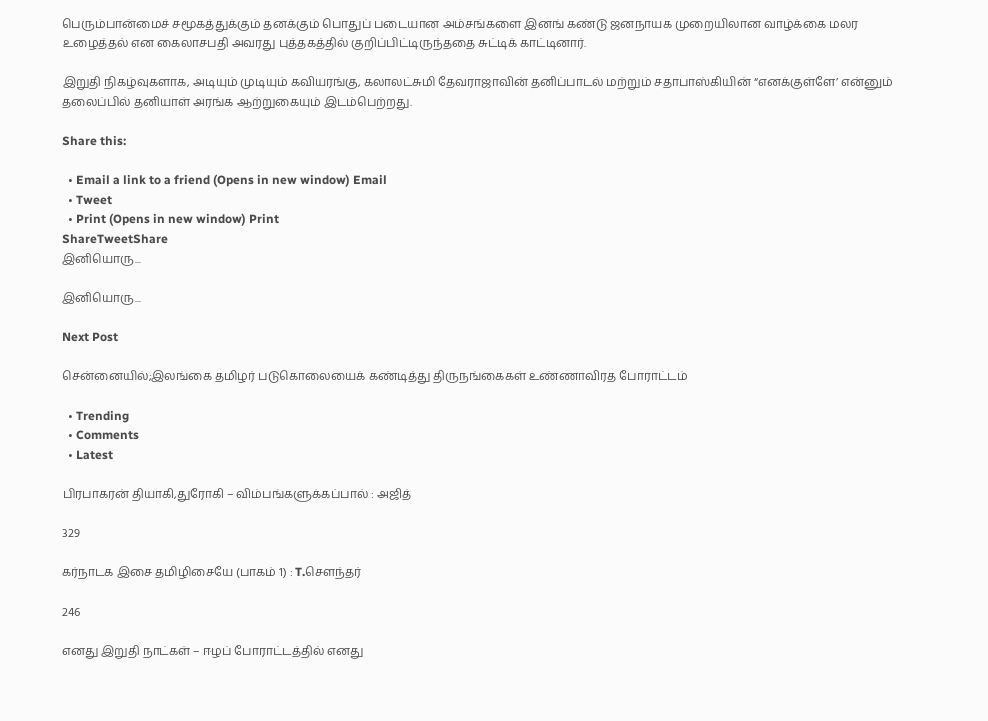பெரும்பான்மைச் சமூகத்துக்கும் தனக்கும் பொதுப் படையான அம்சங்களை இனங் கண்டு ஜனநாயக முறையிலான வாழ்க்கை மலர உழைத்தல் என கைலாசபதி அவரது புத்தகத்தில் குறிப்பிட்டிருந்ததை சுட்டிக் காட்டினார்.

இறுதி நிகழ்வுகளாக, அடியும் முடியும் கவியரங்கு, கலாலட்சுமி தேவராஜாவின் தனிப்பாடல் மற்றும் சதாபாஸ்கியின் “எனக்குள்ளே’ என்னும் தலைப்பில் தனியாள் அரங்க ஆற்றுகையும் இடம்பெற்றது.

Share this:

  • Email a link to a friend (Opens in new window) Email
  • Tweet
  • Print (Opens in new window) Print
ShareTweetShare
இனியொரு...

இனியொரு...

Next Post

சென்னையில்;இலங்கை தமிழர் படுகொலையைக் கண்டித்து திருநங்கைகள் உண்ணாவிரத போராட்டம்

  • Trending
  • Comments
  • Latest

பிரபாகரன் தியாகி,துரோகி – விம்பங்களுக்கப்பால் : அஜித்

329

கர்நாடக இசை தமிழிசையே (பாகம் 1) : T.செளந்தர்

246

எனது இறுதி நாட்கள் – ஈழப் போராட்டத்தில் எனது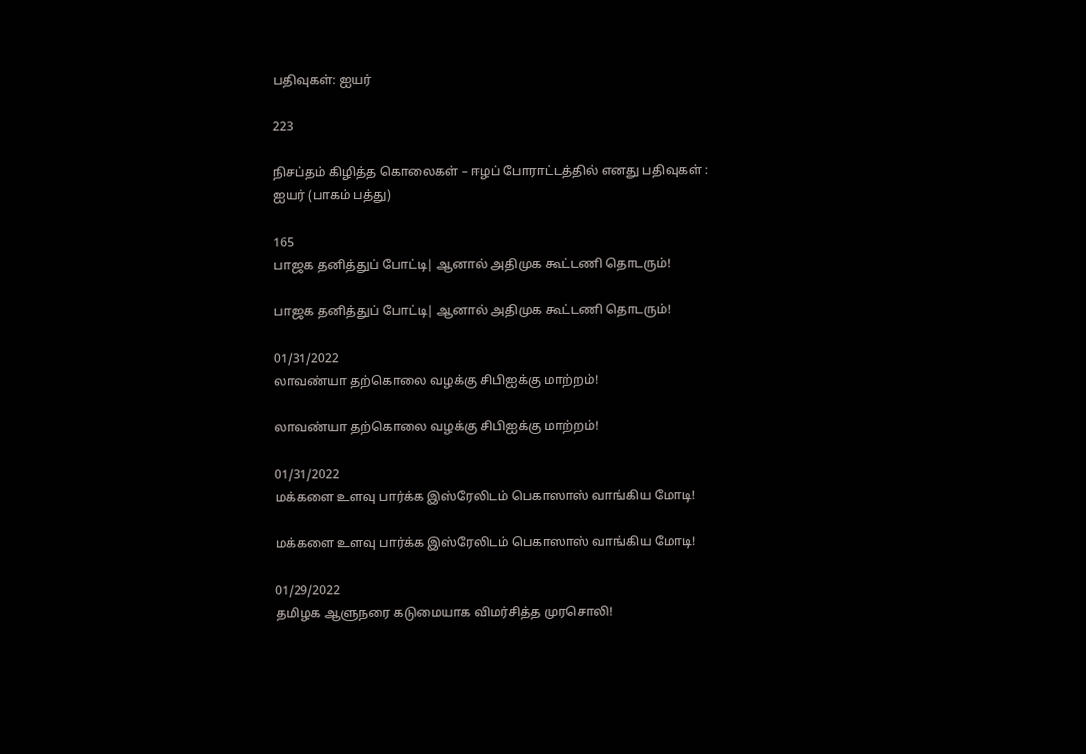பதிவுகள்: ஐயர்

223

நிசப்தம் கிழித்த கொலைகள் – ஈழப் போராட்டத்தில் எனது பதிவுகள் : ஐயர் (பாகம் பத்து)

165
பாஜக தனித்துப் போட்டி| ஆனால் அதிமுக கூட்டணி தொடரும்!

பாஜக தனித்துப் போட்டி| ஆனால் அதிமுக கூட்டணி தொடரும்!

01/31/2022
லாவண்யா தற்கொலை வழக்கு சிபிஐக்கு மாற்றம்!

லாவண்யா தற்கொலை வழக்கு சிபிஐக்கு மாற்றம்!

01/31/2022
மக்களை உளவு பார்க்க இஸ்ரேலிடம் பெகாஸாஸ் வாங்கிய மோடி!

மக்களை உளவு பார்க்க இஸ்ரேலிடம் பெகாஸாஸ் வாங்கிய மோடி!

01/29/2022
தமிழக ஆளுநரை கடுமையாக விமர்சித்த முரசொலி!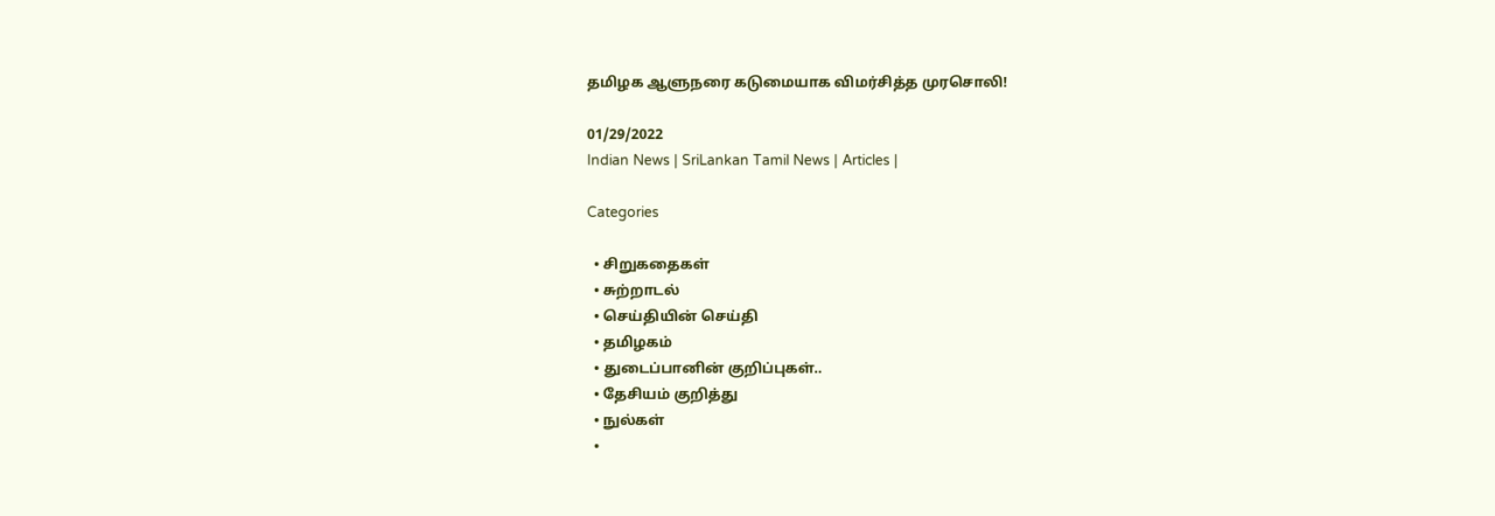தமிழக ஆளுநரை கடுமையாக விமர்சித்த முரசொலி!

01/29/2022
Indian News | SriLankan Tamil News | Articles |

Categories

  • சிறுகதைகள்
  • சுற்றாடல்
  • செய்தியின் செய்தி
  • தமிழகம்
  • துடைப்பானின் குறிப்புகள்..
  • தேசியம் குறித்து
  • நுல்கள்
  •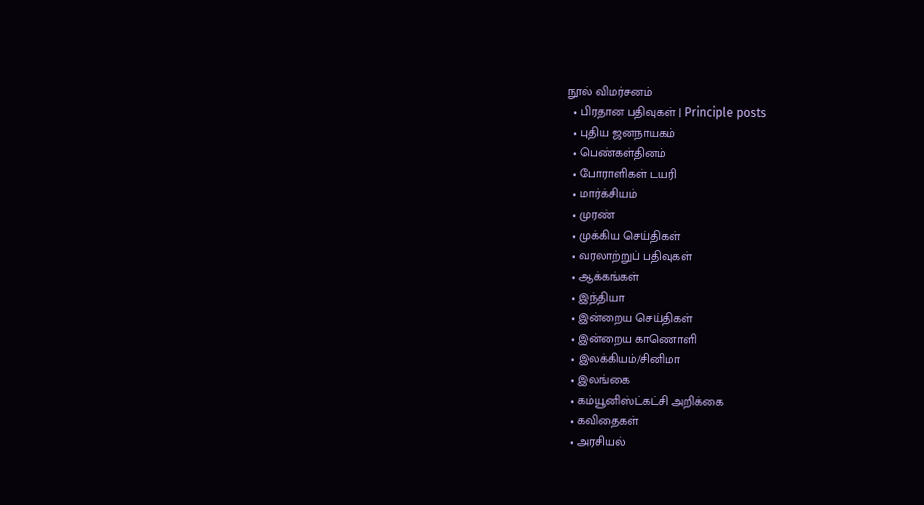நூல் விமர்சனம்
  • பிரதான பதிவுகள் | Principle posts
  • புதிய ஜனநாயகம்
  • பெண்கள்தினம்
  • போராளிகள் டயரி
  • மார்க்சியம்
  • முரண்
  • முக்கிய செய்திகள்
  • வரலாற்றுப் பதிவுகள்
  • ஆக்கங்கள்
  • இந்தியா
  • இன்றைய செய்திகள்
  • இன்றைய காணொளி
  • இலக்கியம்/சினிமா
  • இலங்கை
  • கம்யூனிஸ்ட்கட்சி அறிக்கை
  • கவிதைகள்
  • அரசியல்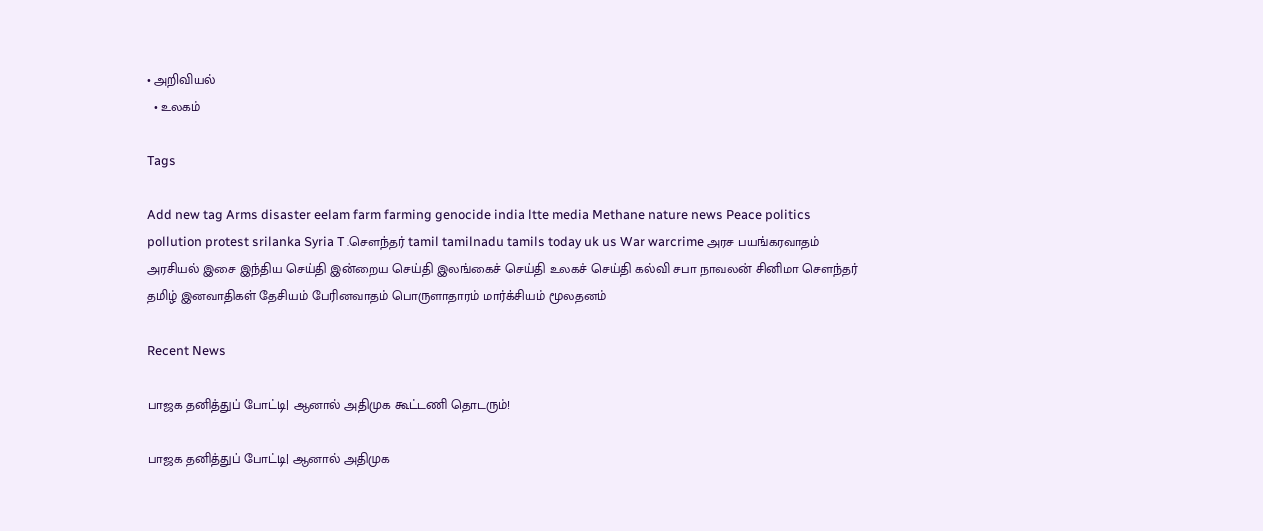• அறிவியல்
  • உலகம்

Tags

Add new tag Arms disaster eelam farm farming genocide india ltte media Methane nature news Peace politics pollution protest srilanka Syria T .சௌந்தர் tamil tamilnadu tamils today uk us War warcrime அரச பயங்கரவாதம் அரசியல் இசை இந்திய செய்தி இன்றைய செய்தி இலங்கைச் செய்தி உலகச் செய்தி கல்வி சபா நாவலன் சினிமா சௌந்தர் தமிழ் இனவாதிகள் தேசியம் பேரினவாதம் பொருளாதாரம் மார்க்சியம் மூலதனம்

Recent News

பாஜக தனித்துப் போட்டி| ஆனால் அதிமுக கூட்டணி தொடரும்!

பாஜக தனித்துப் போட்டி| ஆனால் அதிமுக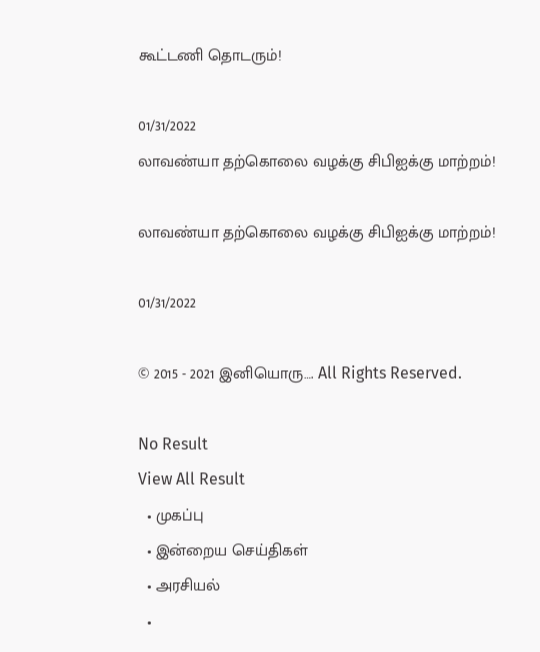கூட்டணி தொடரும்!

01/31/2022
லாவண்யா தற்கொலை வழக்கு சிபிஐக்கு மாற்றம்!

லாவண்யா தற்கொலை வழக்கு சிபிஐக்கு மாற்றம்!

01/31/2022

© 2015 - 2021 இனியொரு…. All Rights Reserved.

No Result
View All Result
  • முகப்பு
  • இன்றைய செய்திகள்
  • அரசியல்
  •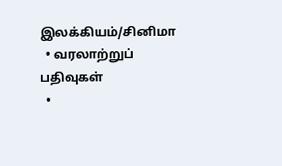இலக்கியம்/சினிமா
  • வரலாற்றுப் பதிவுகள்
  •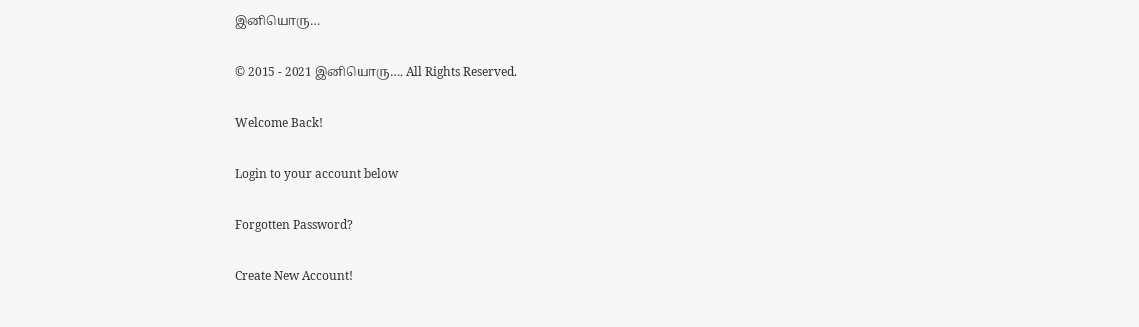இனியொரு…

© 2015 - 2021 இனியொரு…. All Rights Reserved.

Welcome Back!

Login to your account below

Forgotten Password?

Create New Account!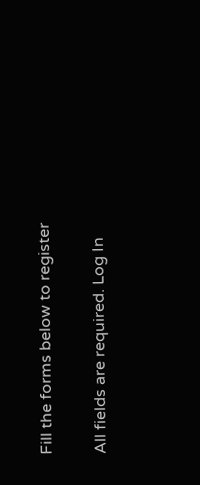Fill the forms below to register

All fields are required. Log In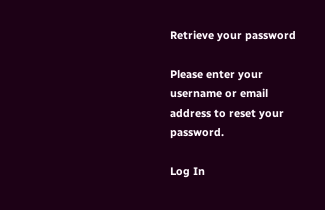Retrieve your password

Please enter your username or email address to reset your password.

Log In